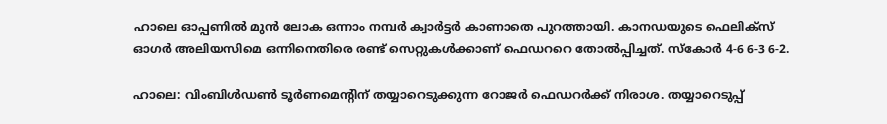ഹാലെ ഓപ്പണില്‍ മുന്‍ ലോക ഒന്നാം നമ്പര്‍ ക്വാര്‍ട്ടര്‍ കാണാതെ പുറത്തായി. കാനഡയുടെ ഫെലിക്‌സ് ഓഗര്‍ അലിയസിമെ ഒന്നിനെതിരെ രണ്ട് സെറ്റുകള്‍ക്കാണ് ഫെഡററെ തോല്‍പ്പിച്ചത്. സ്‌കോര്‍ 4-6 6-3 6-2.

ഹാലെ: വിംബിള്‍ഡണ്‍ ടൂര്‍ണമെന്റിന് തയ്യാറെടുക്കുന്ന റോജര്‍ ഫെഡറര്‍ക്ക് നിരാശ. തയ്യാറെടുപ്പ്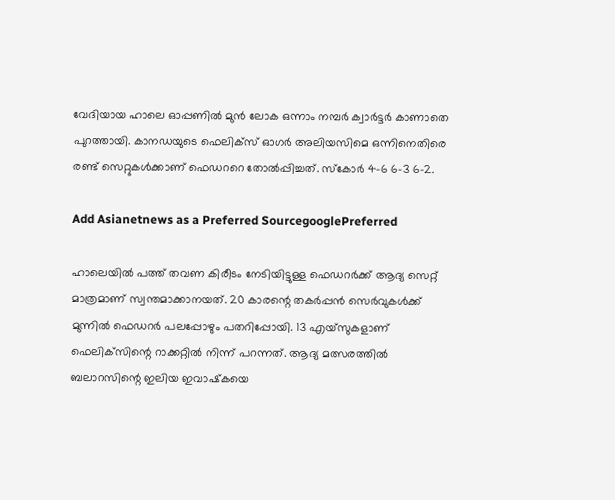വേദിയായ ഹാലെ ഓപ്പണില്‍ മുന്‍ ലോക ഒന്നാം നമ്പര്‍ ക്വാര്‍ട്ടര്‍ കാണാതെ പുറത്തായി. കാനഡയുടെ ഫെലിക്‌സ് ഓഗര്‍ അലിയസിമെ ഒന്നിനെതിരെ രണ്ട് സെറ്റുകള്‍ക്കാണ് ഫെഡററെ തോല്‍പ്പിച്ചത്. സ്‌കോര്‍ 4-6 6-3 6-2.

Add Asianetnews as a Preferred SourcegooglePreferred

ഹാലെയില്‍ പത്ത് തവണ കിരീടം നേടിയിട്ടുള്ള ഫെഡറര്‍ക്ക് ആദ്യ സെറ്റ് മാത്രമാണ് സ്വന്തമാക്കാനയത്. 20 കാരന്റെ തകര്‍പ്പന്‍ സെര്‍വുകള്‍ക്ക് മുന്നില്‍ ഫെഡറര്‍ പലപ്പോഴും പതറിപ്പോയി. 13 എയ്‌സുകളാണ് ഫെലിക്‌സിന്റെ റാക്കറ്റില്‍ നിന്ന് പറന്നത്. ആദ്യ മത്സരത്തില്‍ ബലാറസിന്റെ ഇലിയ ഇവാഷ്‌കയെ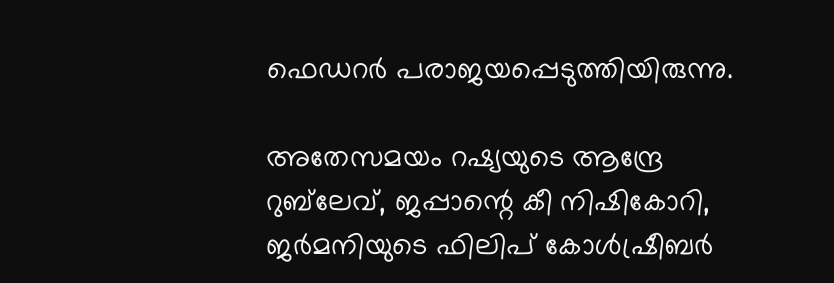ഫെഡറര്‍ പരാജയപ്പെടുത്തിയിരുന്നു.

അതേസമയം റഷ്യയുടെ ആന്ദ്രേ റുബ്‌ലേവ്, ജപ്പാന്റെ കീ നിഷികോറി, ജര്‍മനിയുടെ ഫിലിപ് കോള്‍ഷ്രീബര്‍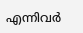എന്നിവര്‍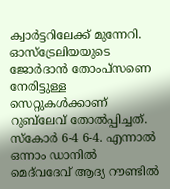ക്വാര്‍ട്ടറിലേക്ക് മുന്നേറി. ഓസ്‌ട്രേലിയയുടെ ജോര്‍ദാന്‍ തോംപ്‌സണെ നേരിട്ടുള്ള സെറ്റുകള്‍ക്കാണ് റുബ്‌ലേവ് തോല്‍പ്പിച്ചത്. സ്‌കോര്‍ 6-4 6-4. എന്നാല്‍ ഒന്നാം ഡാനില്‍ മെദ്‌വദേവ് ആദ്യ റൗണ്ടില്‍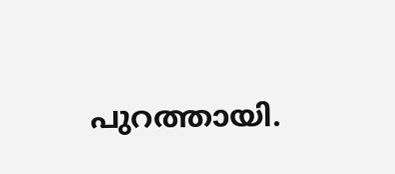പുറത്തായി.